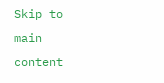Skip to main content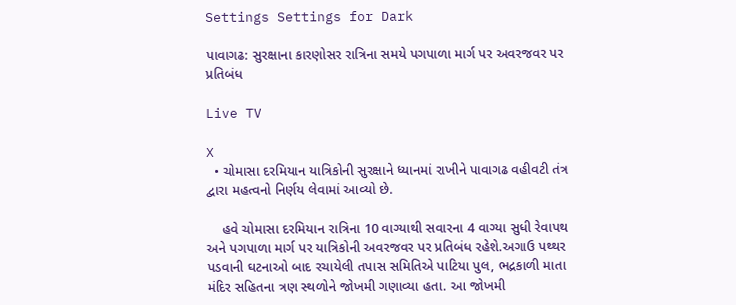Settings Settings for Dark

પાવાગઢ: સુરક્ષાના કારણોસર રાત્રિના સમયે પગપાળા માર્ગ પર અવરજવર પર પ્રતિબંધ

Live TV

X
  • ચોમાસા દરમિયાન યાત્રિકોની સુરક્ષાને ધ્યાનમાં રાખીને પાવાગઢ વહીવટી તંત્ર દ્વારા મહત્વનો નિર્ણય લેવામાં આવ્યો છે.

    હવે ચોમાસા દરમિયાન રાત્રિના 10 વાગ્યાથી સવારના 4 વાગ્યા સુધી રેવાપથ અને પગપાળા માર્ગ પર યાત્રિકોની અવરજવર પર પ્રતિબંધ રહેશે.અગાઉ પથ્થર પડવાની ઘટનાઓ બાદ રચાયેલી તપાસ સમિતિએ પાટિયા પુલ, ભદ્રકાળી માતા મંદિર સહિતના ત્રણ સ્થળોને જોખમી ગણાવ્યા હતા. આ જોખમી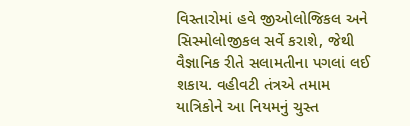વિસ્તારોમાં હવે જીઓલોજિકલ અને સિસ્મોલોજીકલ સર્વે કરાશે, જેથી વૈજ્ઞાનિક રીતે સલામતીના પગલાં લઈ શકાય. વહીવટી તંત્રએ તમામ યાત્રિકોને આ નિયમનું ચુસ્ત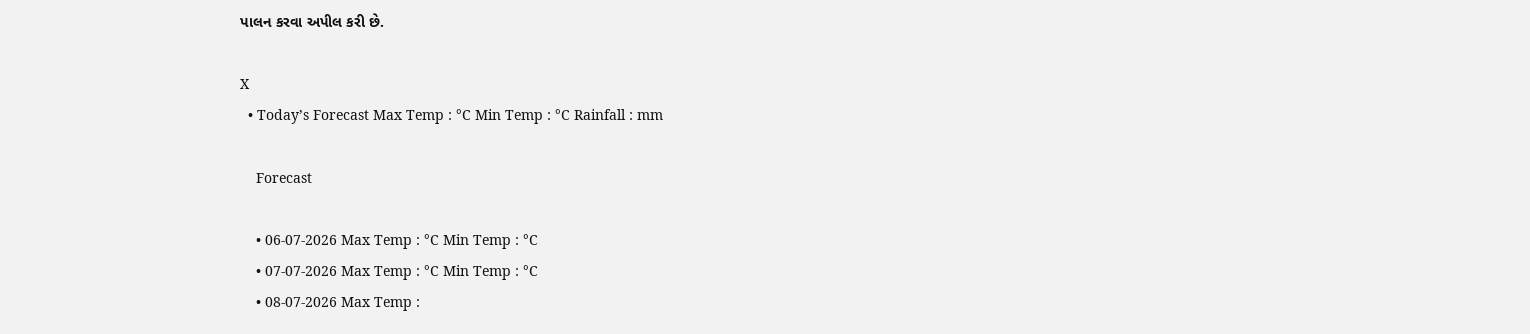પાલન કરવા અપીલ કરી છે.

X
  • Today’s Forecast Max Temp : °C Min Temp : °C Rainfall : mm

    Forecast

    • 06-07-2026 Max Temp : °C Min Temp : °C
    • 07-07-2026 Max Temp : °C Min Temp : °C
    • 08-07-2026 Max Temp :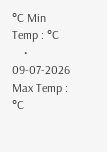°C Min Temp : °C
    • 09-07-2026 Max Temp : °C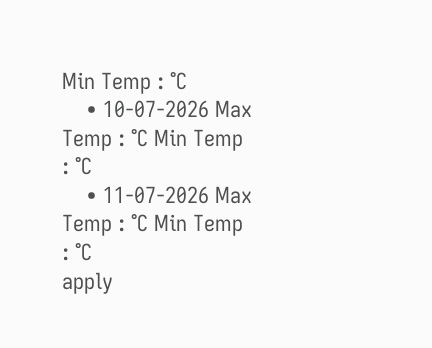Min Temp : °C
    • 10-07-2026 Max Temp : °C Min Temp : °C
    • 11-07-2026 Max Temp : °C Min Temp : °C
apply